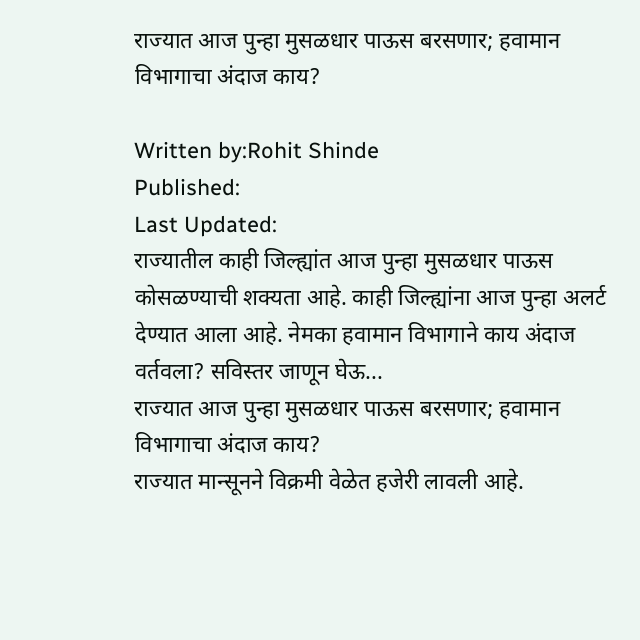राज्यात आज पुन्हा मुसळधार पाऊस बरसणार; हवामान विभागाचा अंदाज काय?

Written by:Rohit Shinde
Published:
Last Updated:
राज्यातील काही जिल्ह्यांत आज पुन्हा मुसळधार पाऊस कोसळण्याची शक्यता आहे. काही जिल्ह्यांना आज पुन्हा अलर्ट देण्यात आला आहे. नेमका हवामान विभागाने काय अंदाज वर्तवला? सविस्तर जाणून घेऊ...
राज्यात आज पुन्हा मुसळधार पाऊस बरसणार; हवामान विभागाचा अंदाज काय?
राज्यात मान्सूनने विक्रमी वेळेत हजेरी लावली आहे.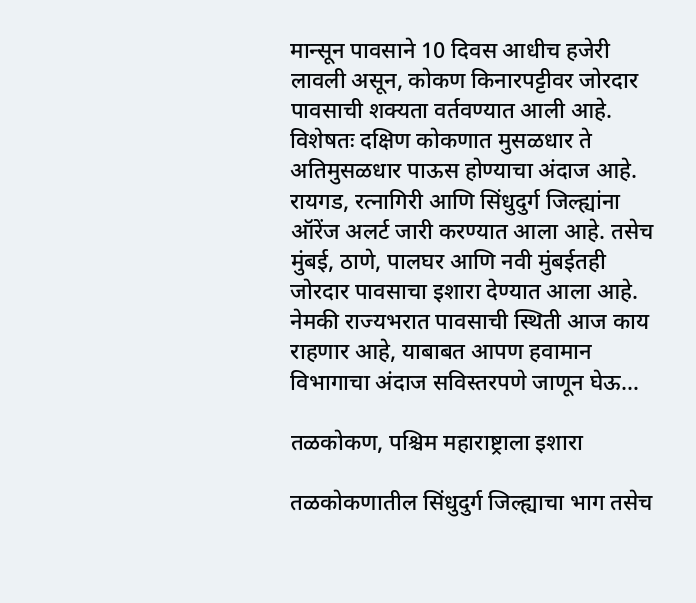मान्सून पावसाने 10 दिवस आधीच हजेरी लावली असून, कोकण किनारपट्टीवर जोरदार पावसाची शक्यता वर्तवण्यात आली आहे. विशेषतः दक्षिण कोकणात मुसळधार ते अतिमुसळधार पाऊस होण्याचा अंदाज आहे. रायगड, रत्नागिरी आणि सिंधुदुर्ग जिल्ह्यांना ऑरेंज अलर्ट जारी करण्यात आला आहे. तसेच मुंबई, ठाणे, पालघर आणि नवी मुंबईतही जोरदार पावसाचा इशारा देण्यात आला आहे. नेमकी राज्यभरात पावसाची स्थिती आज काय राहणार आहे, याबाबत आपण हवामान विभागाचा अंदाज सविस्तरपणे जाणून घेऊ…

तळकोकण, पश्चिम महाराष्ट्राला इशारा

तळकोकणातील सिंधुदुर्ग जिल्ह्याचा भाग तसेच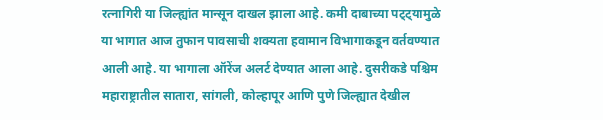रत्नागिरी या जिल्ह्यांत मान्सून दाखल झाला आहे. कमी दाबाच्या पट्ट्यामुळे या भागात आज तुफान पावसाची शक्यता हवामान विभागाकडून वर्तवण्यात आली आहे. या भागाला ऑरेंज अलर्ट देण्यात आला आहे. दुसरीकडे पश्चिम महाराष्ट्रातील सातारा, सांगली, कोल्हापूर आणि पुणे जिल्ह्यात देखील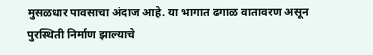मुसळधार पावसाचा अंदाज आहे. या भागात ढगाळ वातावरण असून पुरस्थिती निर्माण झाल्याचे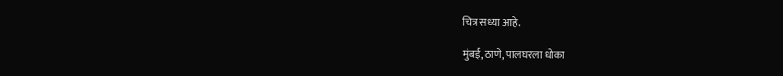चित्र सध्या आहे.

मुंबई, ठाणे, पालघरला धोका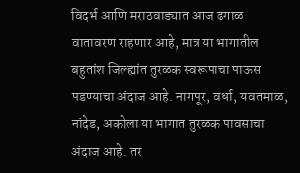विदर्भ आणि मराठवाड्यात आज ढगाळ वातावरण राहणार आहे, मात्र या भागातील बहुतांश जिल्ह्यांत तुरळक स्वरूपाचा पाऊस पडण्याचा अंदाज आहे. नागपूर, वर्धा, यवतमाळ, नांदेड, अकोला या भागात तुरळक पावसाचा अंदाज आहे. तर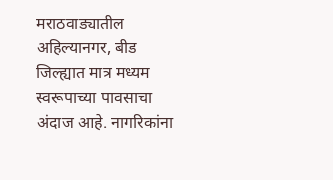मराठवाड्यातील अहिल्यानगर, बीड जिल्ह्यात मात्र मध्यम स्वरूपाच्या पावसाचा अंदाज आहे. नागरिकांना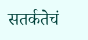सतर्कतेचं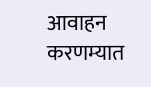आवाहन करणम्यात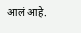आलं आहे.